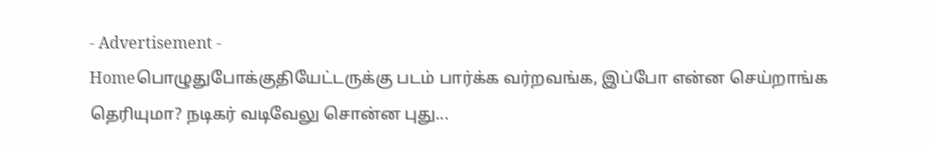- Advertisement -
Homeபொழுதுபோக்குதியேட்டருக்கு படம் பார்க்க வர்றவங்க, இப்போ என்ன செய்றாங்க தெரியுமா? நடிகர் வடிவேலு சொன்ன புது...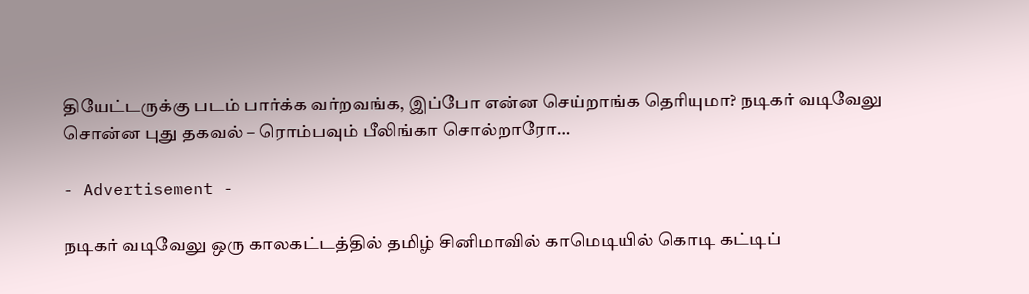தியேட்டருக்கு படம் பார்க்க வர்றவங்க, இப்போ என்ன செய்றாங்க தெரியுமா? நடிகர் வடிவேலு சொன்ன புது தகவல் – ரொம்பவும் பீலிங்கா சொல்றாரோ…

- Advertisement -

நடிகர் வடிவேலு ஒரு காலகட்டத்தில் தமிழ் சினிமாவில் காமெடியில் கொடி கட்டிப்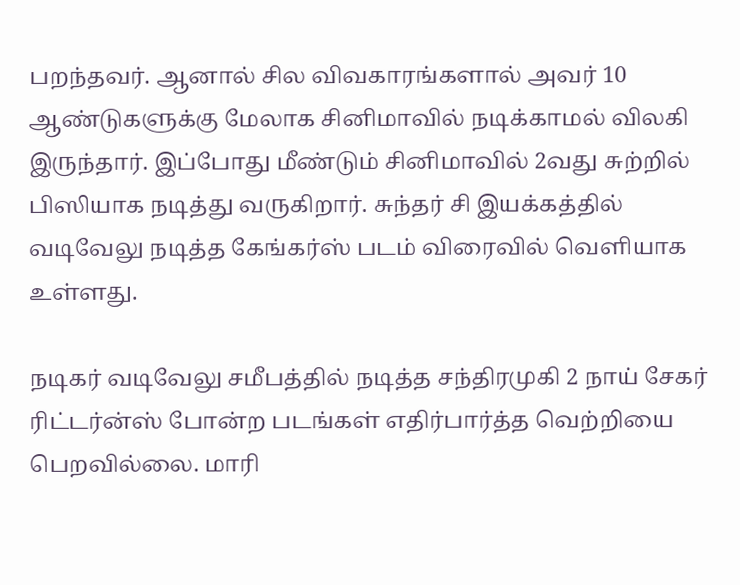பறந்தவர். ஆனால் சில விவகாரங்களால் அவர் 10 ஆண்டுகளுக்கு மேலாக சினிமாவில் நடிக்காமல் விலகி இருந்தார். இப்போது மீண்டும் சினிமாவில் 2வது சுற்றில் பிஸியாக நடித்து வருகிறார். சுந்தர் சி இயக்கத்தில் வடிவேலு நடித்த கேங்கர்ஸ் படம் விரைவில் வெளியாக உள்ளது.

நடிகர் வடிவேலு சமீபத்தில் நடித்த சந்திரமுகி 2 நாய் சேகர் ரிட்டர்ன்ஸ் போன்ற படங்கள் எதிர்பார்த்த வெற்றியை பெறவில்லை. மாரி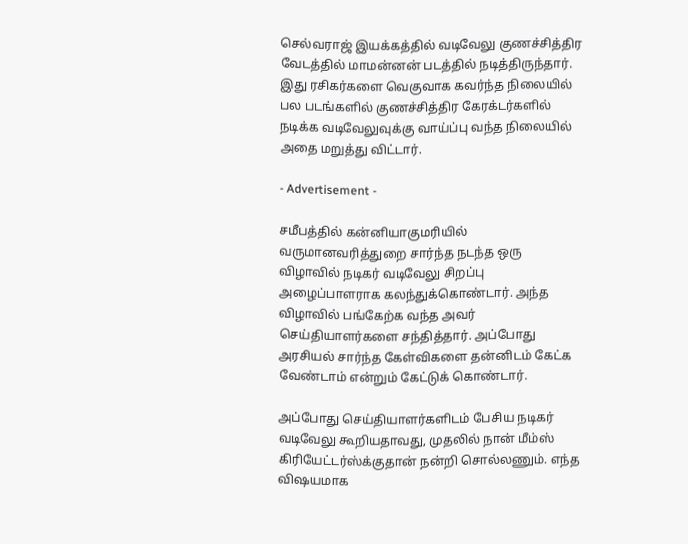செல்வராஜ் இயக்கத்தில் வடிவேலு குணச்சித்திர வேடத்தில் மாமன்னன் படத்தில் நடித்திருந்தார். இது ரசிகர்களை வெகுவாக கவர்ந்த நிலையில் பல படங்களில் குணச்சித்திர கேரக்டர்களில் நடிக்க வடிவேலுவுக்கு வாய்ப்பு வந்த நிலையில் அதை மறுத்து விட்டார்.

- Advertisement -

சமீபத்தில் கன்னியாகுமரியில் வருமானவரித்துறை சார்ந்த நடந்த ஒரு விழாவில் நடிகர் வடிவேலு சிறப்பு அழைப்பாளராக கலந்துக்கொண்டார். அந்த விழாவில் பங்கேற்க வந்த அவர் செய்தியாளர்களை சந்தித்தார். அப்போது அரசியல் சார்ந்த கேள்விகளை தன்னிடம் கேட்க வேண்டாம் என்றும் கேட்டுக் கொண்டார்.

அப்போது செய்தியாளர்களிடம் பேசிய நடிகர் வடிவேலு கூறியதாவது, முதலில் நான் மீம்ஸ் கிரியேட்டர்ஸ்க்குதான் நன்றி சொல்லணும். எந்த விஷயமாக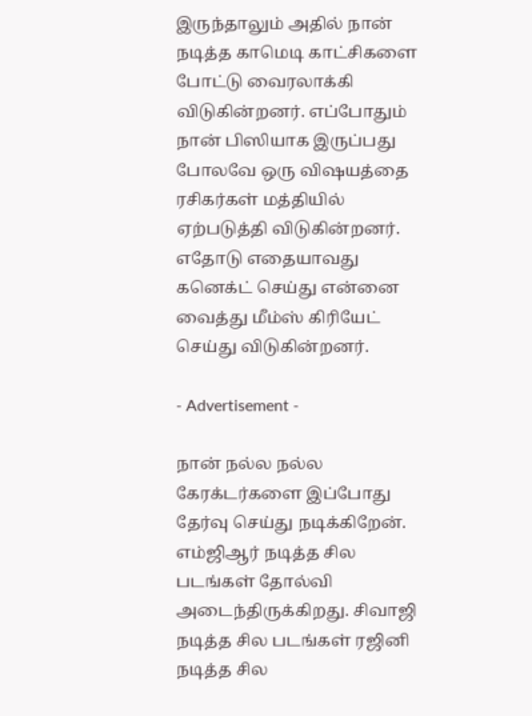இருந்தாலும் அதில் நான் நடித்த காமெடி காட்சிகளை போட்டு வைரலாக்கி விடுகின்றனர். எப்போதும் நான் பிஸியாக இருப்பது போலவே ஒரு விஷயத்தை ரசிகர்கள் மத்தியில் ஏற்படுத்தி விடுகின்றனர். எதோடு எதையாவது கனெக்ட் செய்து என்னை வைத்து மீம்ஸ் கிரியேட் செய்து விடுகின்றனர்.

- Advertisement -

நான் நல்ல நல்ல கேரக்டர்களை இப்போது தேர்வு செய்து நடிக்கிறேன். எம்ஜிஆர் நடித்த சில படங்கள் தோல்வி அடைந்திருக்கிறது. சிவாஜி நடித்த சில படங்கள் ரஜினி நடித்த சில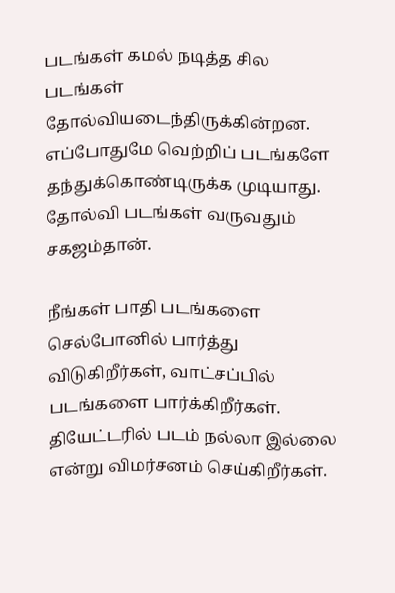படங்கள் கமல் நடித்த சில படங்கள் தோல்வியடைந்திருக்கின்றன. எப்போதுமே வெற்றிப் படங்களே தந்துக்கொண்டிருக்க முடியாது. தோல்வி படங்கள் வருவதும் சகஜம்தான்.

நீங்கள் பாதி படங்களை செல்போனில் பார்த்து விடுகிறீர்கள், வாட்சப்பில் படங்களை பார்க்கிறீர்கள். தியேட்டரில் படம் நல்லா இல்லை என்று விமர்சனம் செய்கிறீர்கள்.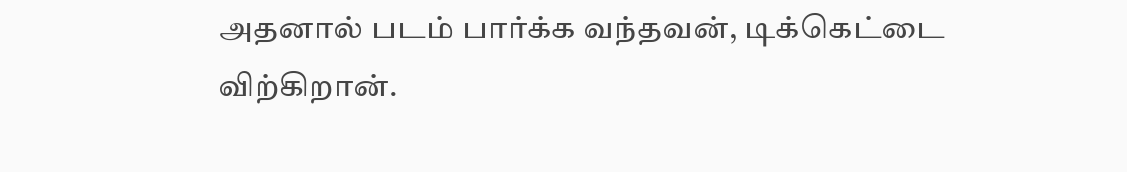அதனால் படம் பார்க்க வந்தவன், டிக்கெட்டை விற்கிறான்.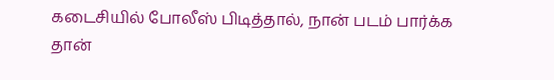கடைசியில் போலீஸ் பிடித்தால், நான் படம் பார்க்க தான்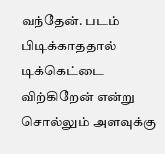வந்தேன். படம் பிடிக்காததால் டிக்கெட்டை விற்கிறேன் என்று சொல்லும் அளவுக்கு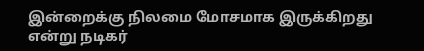இன்றைக்கு நிலமை மோசமாக இருக்கிறது என்று நடிகர்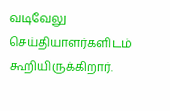வடிவேலு செய்தியாளர்களிடம் கூறியிருக்கிறார்.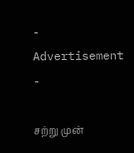- Advertisement -

சற்று முன்